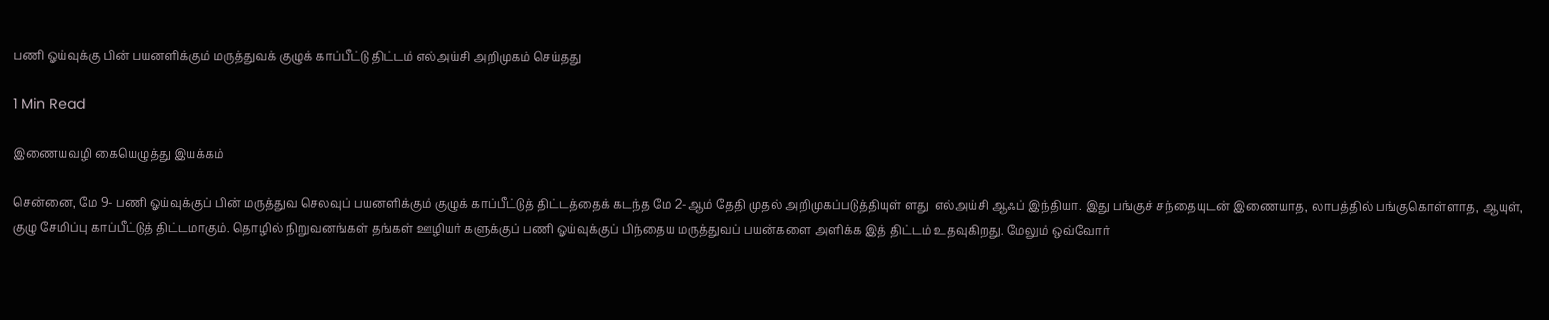பணி ஓய்வுக்கு பின் பயனளிக்கும் மருத்துவக் குழுக் காப்பீட்டு திட்டம் எல்அய்சி அறிமுகம் செய்தது

1 Min Read

இணையவழி கையெழுத்து இயக்கம்

சென்னை, மே 9- பணி ஓய்வுக்குப் பின் மருத்துவ செலவுப் பயனளிக்கும் குழுக் காப்பீட்டுத் திட்டத்தைக் கடந்த மே 2-ஆம் தேதி முதல் அறிமுகப்படுத்தியுள் ளது  எல்அய்சி ஆஃப் இந்தியா. இது பங்குச் சந்தையுடன் இணையாத, லாபத்தில் பங்குகொள்ளாத, ஆயுள், குழு சேமிப்பு காப்பீட்டுத் திட்டமாகும். தொழில் நிறுவனங்கள் தங்கள் ஊழியர் களுக்குப் பணி ஓய்வுக்குப் பிந்தைய மருத்துவப் பயன்களை அளிக்க இத் திட்டம் உதவுகிறது. மேலும் ஒவ்வோர்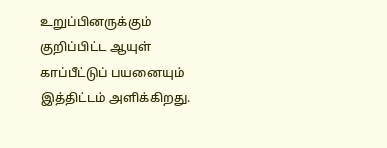உறுப்பினருக்கும் குறிப்பிட்ட ஆயுள் காப்பீட்டுப் பயனையும் இத்திட்டம் அளிக்கிறது.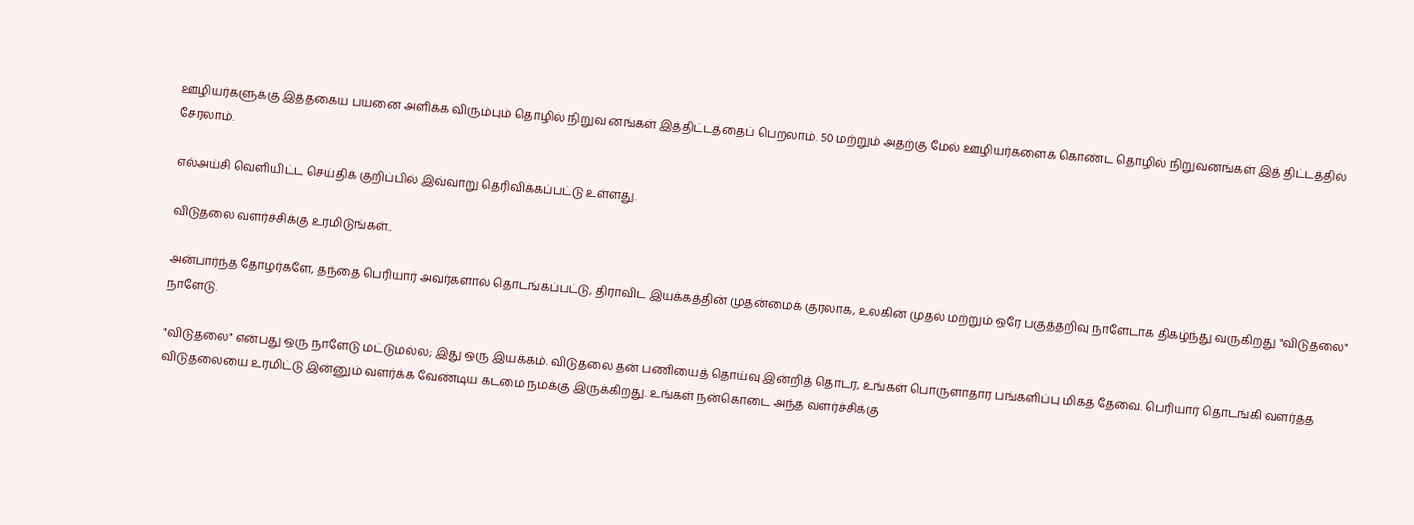ஊழியர்களுக்கு இத்தகைய பயனை அளிக்க விரும்பும் தொழில் நிறுவ னங்கள் இத்திட்டத்தைப் பெறலாம். 50 மற்றும் அதற்கு மேல் ஊழியர்களைக் கொண்ட தொழில் நிறுவனங்கள் இத் திட்டத்தில் சேரலாம்.

எல்அய்சி வெளியிட்ட செய்திக் குறிப்பில் இவ்வாறு தெரிவிக்கப்பட்டு உள்ளது.

விடுதலை வளர்ச்சிக்கு உரமிடுங்கள்..

அன்பார்ந்த தோழர்களே, தந்தை பெரியார் அவர்களால் தொடங்கப்பட்டு, திராவிட இயக்கத்தின் முதன்மைக் குரலாக, உலகின் முதல் மற்றும் ஒரே பகுத்தறிவு நாளேடாக திகழ்ந்து வருகிறது "விடுதலை" நாளேடு.

"விடுதலை" என்பது ஒரு நாளேடு மட்டுமல்ல; இது ஒரு இயக்கம். விடுதலை தன் பணியைத் தொய்வு இன்றித் தொடர, உங்கள் பொருளாதார பங்களிப்பு மிகத் தேவை. பெரியார் தொடங்கி வளர்த்த விடுதலையை உரமிட்டு இன்னும் வளர்க்க வேண்டிய கடமை நமக்கு இருக்கிறது. உங்கள் நன்கொடை அந்த வளர்ச்சிக்கு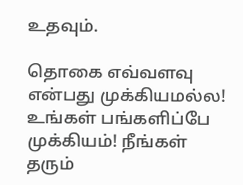உதவும்.

தொகை எவ்வளவு என்பது முக்கியமல்ல! உங்கள் பங்களிப்பே முக்கியம்! நீங்கள் தரும்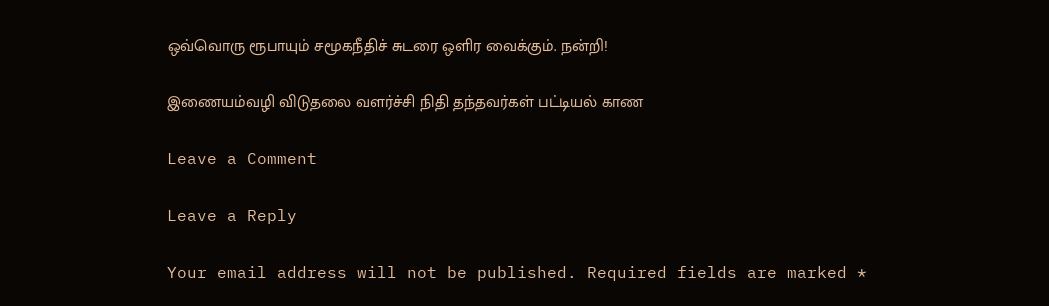ஒவ்வொரு ரூபாயும் சமூகநீதிச் சுடரை ஒளிர வைக்கும். நன்றி!

இணையம்வழி விடுதலை வளர்ச்சி நிதி தந்தவர்கள் பட்டியல் காண

Leave a Comment

Leave a Reply

Your email address will not be published. Required fields are marked *